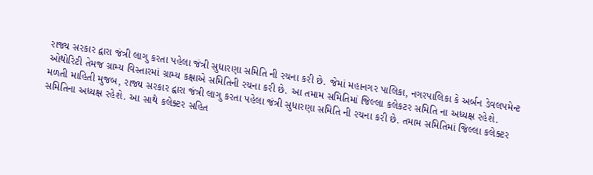રાજ્ય સરકાર દ્વારા જંત્રી લાગુ કરતા પહેલા જંત્રી સુધારણા સમિતિ ની રચના કરી છે. જેમાં મહાનગર પાલિકા, નગરપાલિકા કે અર્બન ડેવલપમેન્ટ ઓથોરિટી તેમજ ગ્રામ્ય વિસ્તારમાં ગ્રામ્ય કક્ષાએ સમિતિની રચના કરી છે. આ તમામ સમિતિમાં જિલ્લા કલેકટર સમિતિ ના અધ્યક્ષ રહેશે.
મળતી માહિતી મુજબ, રાજ્ય સરકાર દ્વારા જંત્રી લાગુ કરતા પહેલા જંત્રી સુધારણા સમિતિ ની રચના કરી છે. તમામ સમિતિમાં જિલ્લા કલેક્ટર સમિતિના અધ્યક્ષ રહેશે. આ સાથે કલેક્ટર સહિત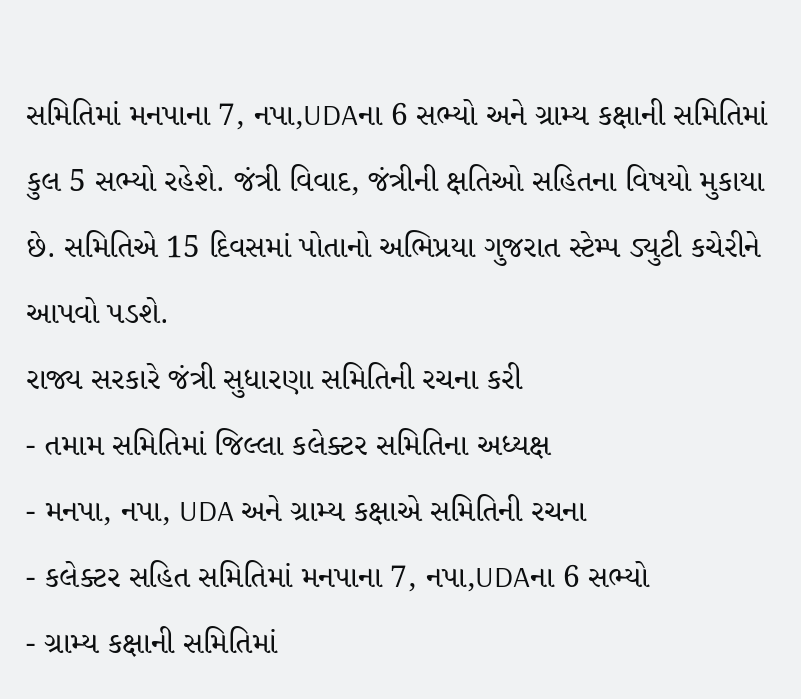સમિતિમાં મનપાના 7, નપા,UDAના 6 સભ્યો અને ગ્રામ્ય કક્ષાની સમિતિમાં કુલ 5 સભ્યો રહેશે. જંત્રી વિવાદ, જંત્રીની ક્ષતિઓ સહિતના વિષયો મુકાયા છે. સમિતિએ 15 દિવસમાં પોતાનો અભિપ્રયા ગુજરાત સ્ટેમ્પ ડ્યુટી કચેરીને આપવો પડશે.
રાજ્ય સરકારે જંત્રી સુધારણા સમિતિની રચના કરી
- તમામ સમિતિમાં જિલ્લા કલેક્ટર સમિતિના અધ્યક્ષ
- મનપા, નપા, UDA અને ગ્રામ્ય કક્ષાએ સમિતિની રચના
- કલેક્ટર સહિત સમિતિમાં મનપાના 7, નપા,UDAના 6 સભ્યો
- ગ્રામ્ય કક્ષાની સમિતિમાં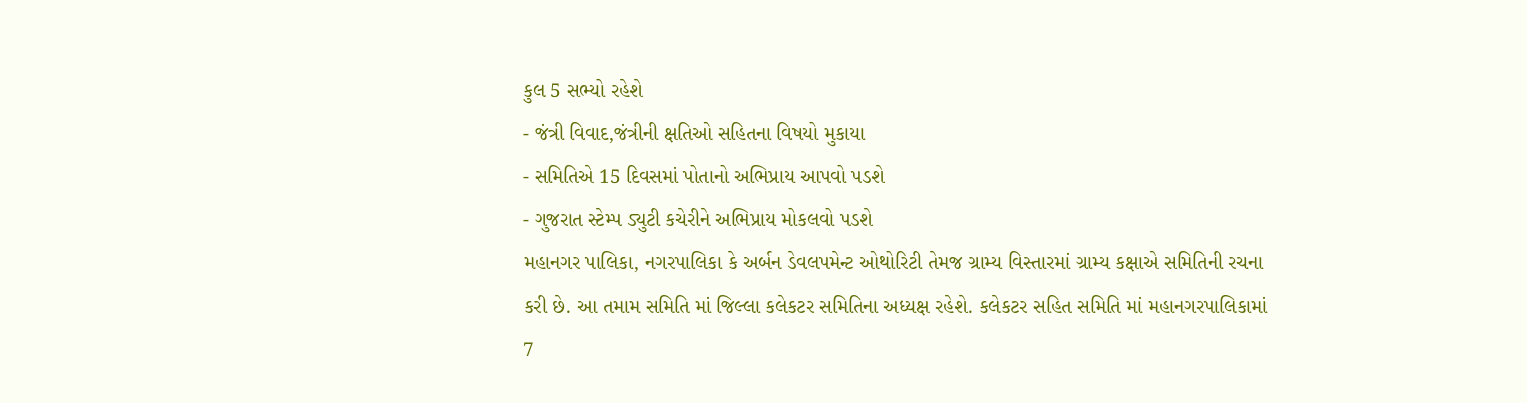કુલ 5 સભ્યો રહેશે
- જંત્રી વિવાદ,જંત્રીની ક્ષતિઓ સહિતના વિષયો મુકાયા
- સમિતિએ 15 દિવસમાં પોતાનો અભિપ્રાય આપવો પડશે
- ગુજરાત સ્ટેમ્પ ડ્યુટી કચેરીને અભિપ્રાય મોકલવો પડશે
મહાનગર પાલિકા, નગરપાલિકા કે અર્બન ડેવલપમેન્ટ ઓથોરિટી તેમજ ગ્રામ્ય વિસ્તારમાં ગ્રામ્ય કક્ષાએ સમિતિની રચના કરી છે. આ તમામ સમિતિ માં જિલ્લા કલેકટર સમિતિના અધ્યક્ષ રહેશે. કલેકટર સહિત સમિતિ માં મહાનગરપાલિકામાં 7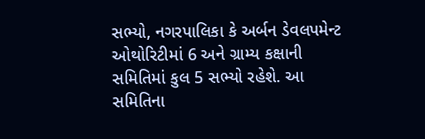સભ્યો, નગરપાલિકા કે અર્બન ડેવલપમેન્ટ ઓથોરિટીમાં 6 અને ગ્રામ્ય કક્ષાની સમિતિમાં કુલ 5 સભ્યો રહેશે. આ સમિતિના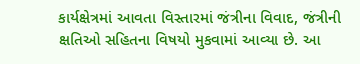કાર્યક્ષેત્રમાં આવતા વિસ્તારમાં જંત્રીના વિવાદ, જંત્રીની ક્ષતિઓ સહિતના વિષયો મુકવામાં આવ્યા છે. આ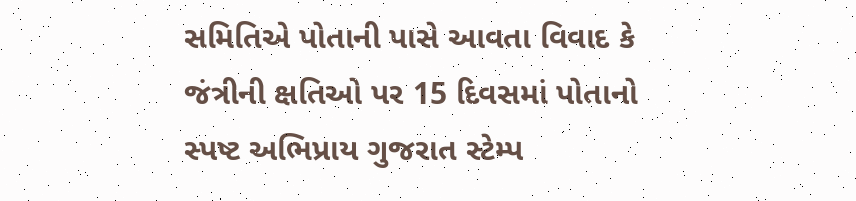સમિતિએ પોતાની પાસે આવતા વિવાદ કે જંત્રીની ક્ષતિઓ પર 15 દિવસમાં પોતાનો સ્પષ્ટ અભિપ્રાય ગુજરાત સ્ટેમ્પ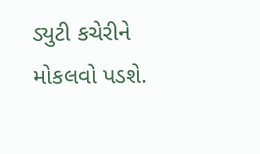ડ્યુટી કચેરીને મોકલવો પડશે.